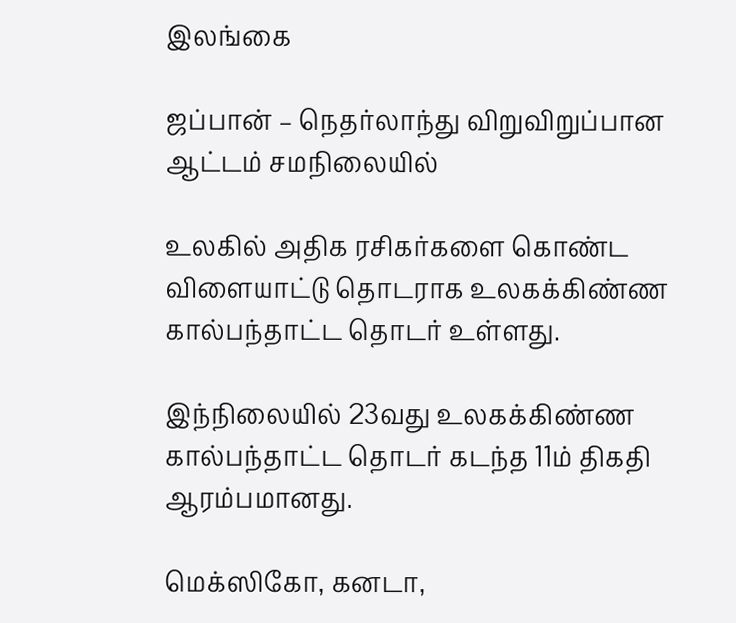இலங்கை

ஜப்பான் – நெதர்லாந்து விறுவிறுப்பான ஆட்டம் சமநிலையில்

உலகில் அதிக ரசிகர்களை கொண்ட விளையாட்டு தொடராக உலகக்கிண்ண கால்பந்தாட்ட தொடர் உள்ளது.

இந்நிலையில் 23வது உலகக்கிண்ண கால்பந்தாட்ட தொடர் கடந்த 11ம் திகதி ஆரம்பமானது.

மெக்ஸிகோ, கனடா,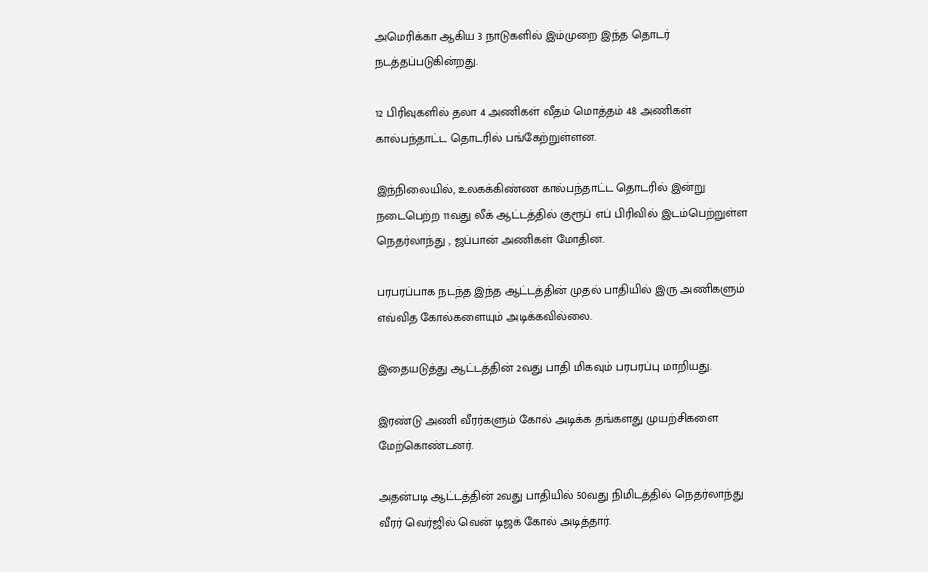அமெரிக்கா ஆகிய 3 நாடுகளில் இம்முறை இந்த தொடர் நடத்தப்படுகின்றது.

12 பிரிவுகளில் தலா 4 அணிகள் வீதம் மொத்தம் 48 அணிகள் கால்பந்தாட்ட தொடரில் பங்கேற்றுள்ளன.

இந்நிலையில், உலகக்கிண்ண கால்பந்தாட்ட தொடரில் இன்று நடைபெற்ற 11வது லீக் ஆட்டத்தில் குரூப் எப் பிரிவில் இடம்பெற்றுள்ள நெதர்லாந்து , ஜப்பான் அணிகள் மோதின.

பரபரப்பாக நடந்த இந்த ஆட்டத்தின் முதல் பாதியில் இரு அணிகளும் எவ்வித கோல்களையும் அடிக்கவில்லை.

இதையடுத்து ஆட்டத்தின் 2வது பாதி மிகவும் பரபரப்பு மாறியது.

இரண்டு அணி வீரர்களும் கோல் அடிக்க தங்களது முயற்சிகளை மேற்கொண்டனர்.

அதன்படி ஆட்டத்தின் 2வது பாதியில் 50வது நிமிடத்தில் நெதர்லாந்து வீரர் வெர்ஜில் வென் டிஜக் கோல் அடித்தார்.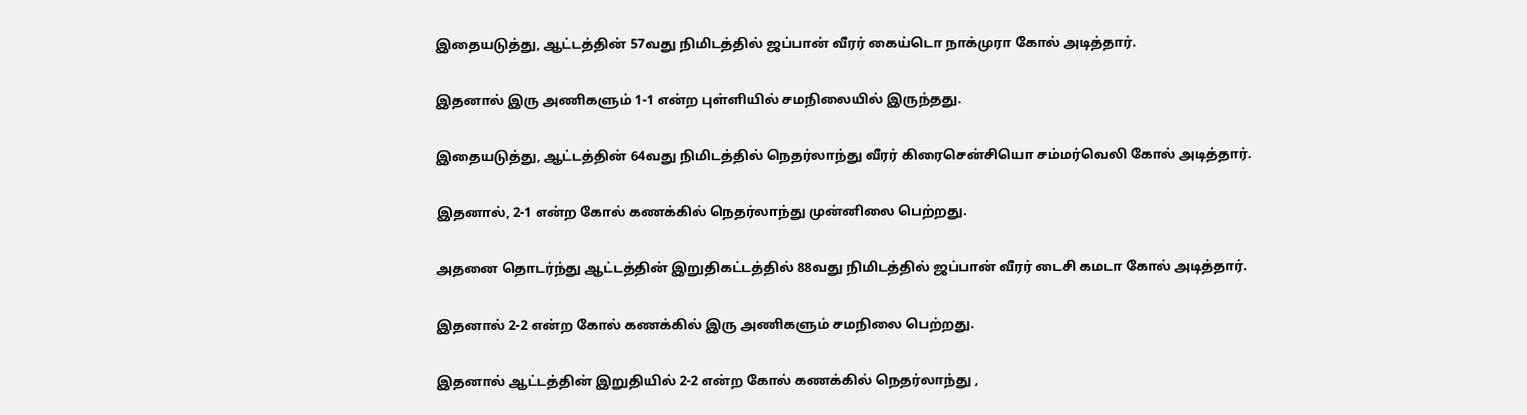இதையடுத்து, ஆட்டத்தின் 57வது நிமிடத்தில் ஜப்பான் வீரர் கைய்டொ நாக்முரா கோல் அடித்தார்.

இதனால் இரு அணிகளும் 1-1 என்ற புள்ளியில் சமநிலையில் இருந்தது.

இதையடுத்து, ஆட்டத்தின் 64வது நிமிடத்தில் நெதர்லாந்து வீரர் கிரைசென்சியொ சம்மர்வெலி கோல் அடித்தார்.

இதனால், 2-1 என்ற கோல் கணக்கில் நெதர்லாந்து முன்னிலை பெற்றது.

அதனை தொடர்ந்து ஆட்டத்தின் இறுதிகட்டத்தில் 88வது நிமிடத்தில் ஜப்பான் வீரர் டைசி கமடா கோல் அடித்தார்.

இதனால் 2-2 என்ற கோல் கணக்கில் இரு அணிகளும் சமநிலை பெற்றது.

இதனால் ஆட்டத்தின் இறுதியில் 2-2 என்ற கோல் கணக்கில் நெதர்லாந்து ,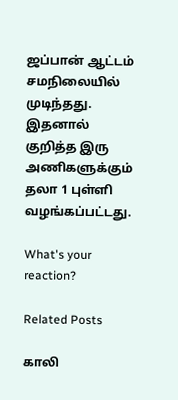ஜப்பான் ஆட்டம் சமநிலையில் முடிந்தது. இதனால் குறித்த இரு அணிகளுக்கும் தலா 1 புள்ளி வழங்கப்பட்டது.

What's your reaction?

Related Posts

காலி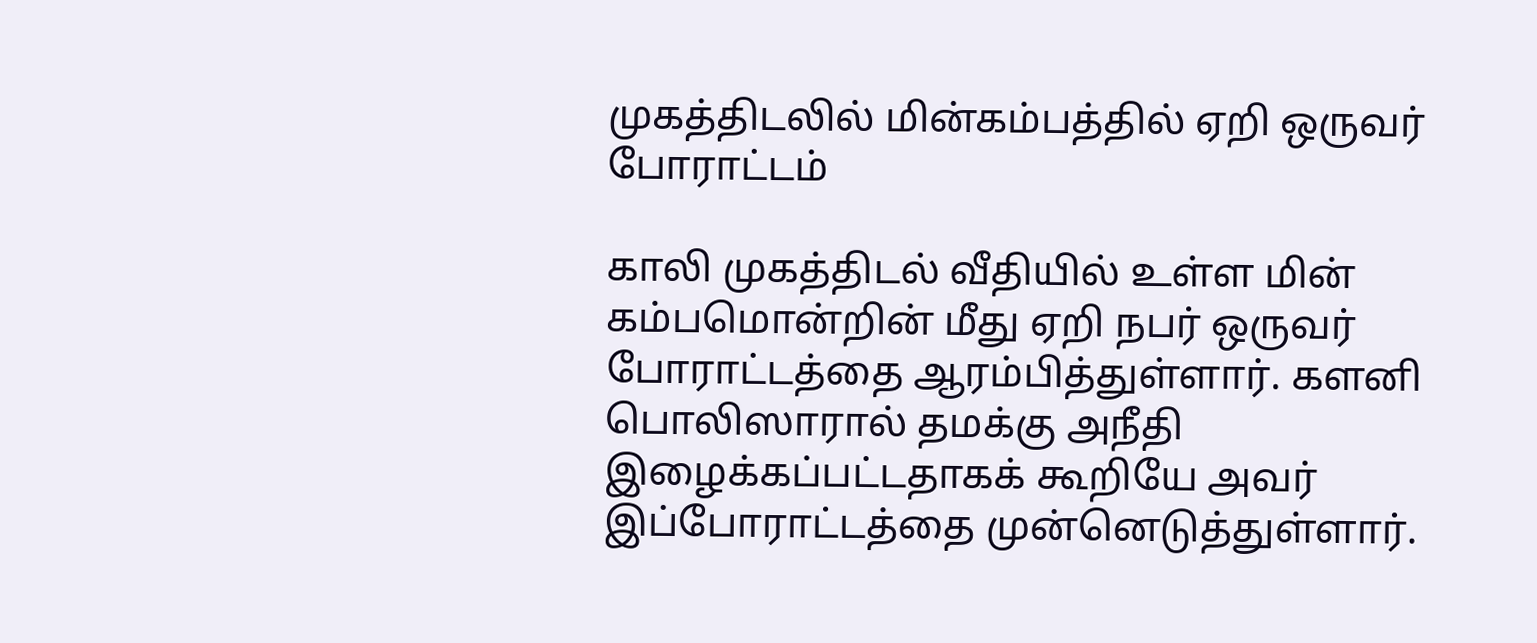முகத்திடலில் மின்கம்பத்தில் ஏறி ஒருவர் போராட்டம்

காலி முகத்திடல் வீதியில் உள்ள மின் கம்பமொன்றின் மீது ஏறி நபர் ஒருவர் போராட்டத்தை ஆரம்பித்துள்ளார். களனி பொலிஸாரால் தமக்கு அநீதி இழைக்கப்பட்டதாகக் கூறியே அவர் இப்போராட்டத்தை முன்னெடுத்துள்ளார்.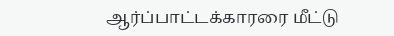ஆர்ப்பாட்டக்காரரை மீட்டு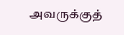அவருக்குத்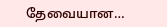தேவையான…